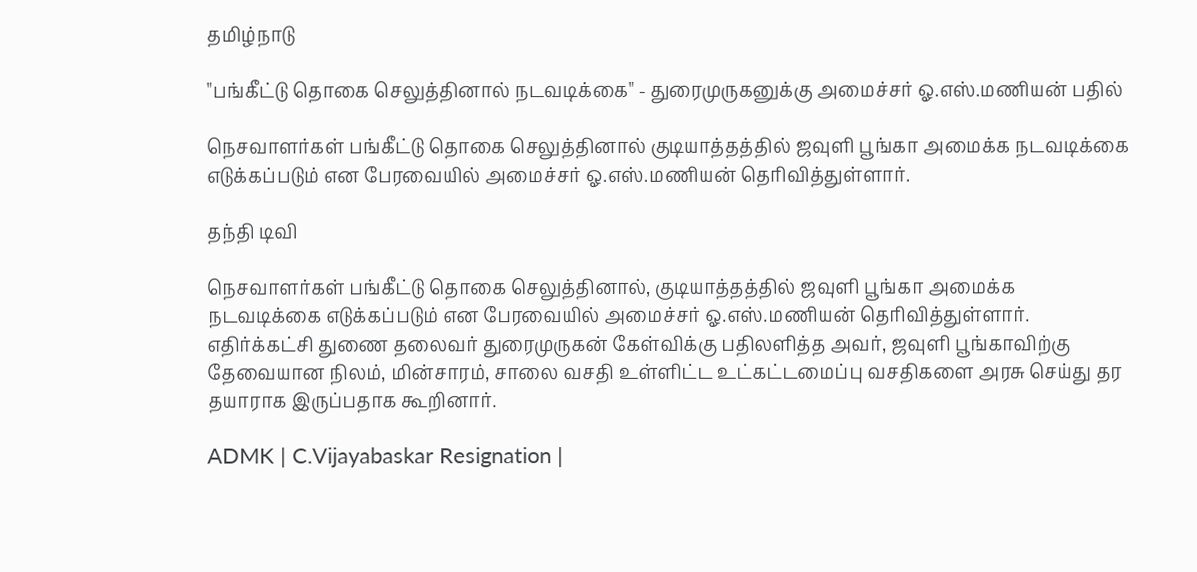தமிழ்நாடு

"பங்கீட்டு தொகை செலுத்தினால் நடவடிக்கை" - துரைமுருகனுக்கு அமைச்சர் ஓ.எஸ்.மணியன் பதில்

நெசவாளர்கள் பங்கீட்டு தொகை செலுத்தினால் குடியாத்தத்தில் ஜவுளி பூங்கா அமைக்க நடவடிக்கை எடுக்கப்படும் என பேரவையில் அமைச்சர் ஓ.எஸ்.மணியன் தெரிவித்துள்ளார்.

தந்தி டிவி

நெசவாளர்கள் பங்கீட்டு தொகை செலுத்தினால், குடியாத்தத்தில் ஜவுளி பூங்கா அமைக்க நடவடிக்கை எடுக்கப்படும் என பேரவையில் அமைச்சர் ஓ.எஸ்.மணியன் தெரிவித்துள்ளார். எதிர்க்கட்சி துணை தலைவர் துரைமுருகன் கேள்விக்கு பதிலளித்த அவர், ஜவுளி பூங்காவிற்கு தேவையான நிலம், மின்சாரம், சாலை வசதி உள்ளிட்ட உட்கட்டமைப்பு வசதிகளை அரசு செய்து தர தயாராக இருப்பதாக கூறினார்.

ADMK | C.Vijayabaskar Resignation |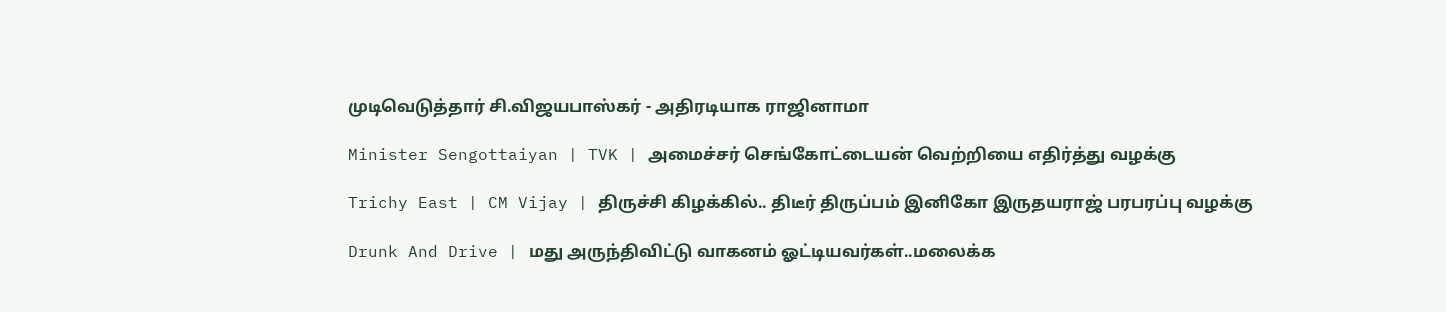முடிவெடுத்தார் சி.விஜயபாஸ்கர் - அதிரடியாக ராஜினாமா

Minister Sengottaiyan | TVK | அமைச்சர் செங்கோட்டையன் வெற்றியை எதிர்த்து வழக்கு

Trichy East | CM Vijay | திருச்சி கிழக்கில்.. திடீர் திருப்பம் இனிகோ இருதயராஜ் பரபரப்பு வழக்கு

Drunk And Drive | மது அருந்திவிட்டு வாகனம் ஓட்டியவர்கள்..மலைக்க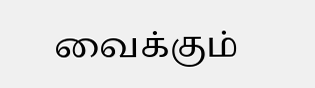வைக்கும்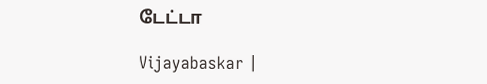டேட்டா

Vijayabaskar |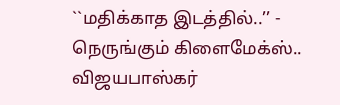``மதிக்காத இடத்தில்..’’ - நெருங்கும் கிளைமேக்ஸ்.. விஜயபாஸ்கர்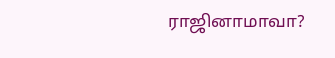ராஜினாமாவா?